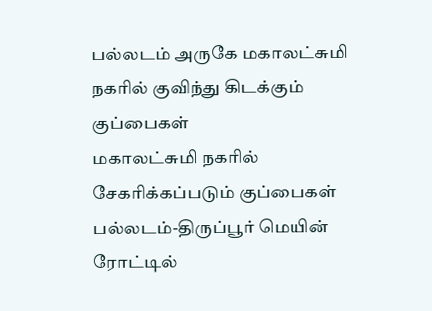பல்லடம் அருகே மகாலட்சுமி நகரில் குவிந்து கிடக்கும் குப்பைகள்
மகாலட்சுமி நகரில் சேகரிக்கப்படும் குப்பைகள் பல்லடம்-திருப்பூர் மெயின் ரோட்டில்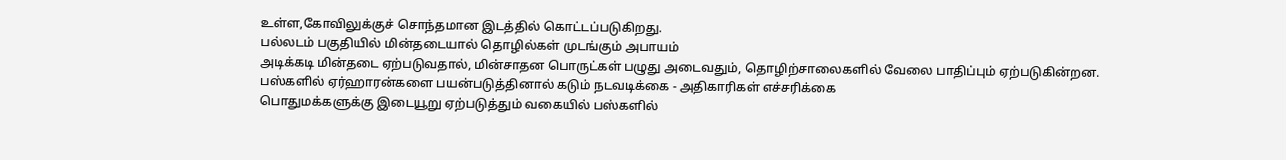உள்ள,கோவிலுக்குச் சொந்தமான இடத்தில் கொட்டப்படுகிறது.
பல்லடம் பகுதியில் மின்தடையால் தொழில்கள் முடங்கும் அபாயம்
அடிக்கடி மின்தடை ஏற்படுவதால், மின்சாதன பொருட்கள் பழுது அடைவதும், தொழிற்சாலைகளில் வேலை பாதிப்பும் ஏற்படுகின்றன.
பஸ்களில் ஏர்ஹாரன்களை பயன்படுத்தினால் கடும் நடவடிக்கை - அதிகாரிகள் எச்சரிக்கை
பொதுமக்களுக்கு இடையூறு ஏற்படுத்தும் வகையில் பஸ்களில்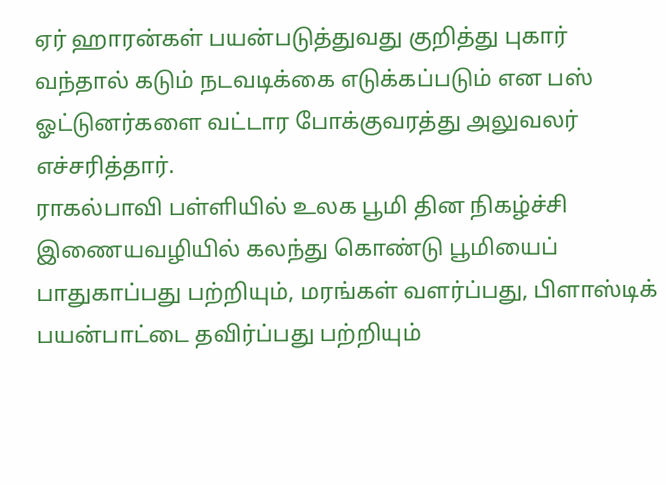ஏர் ஹாரன்கள் பயன்படுத்துவது குறித்து புகார் வந்தால் கடும் நடவடிக்கை எடுக்கப்படும் என பஸ் ஓட்டுனர்களை வட்டார போக்குவரத்து அலுவலர் எச்சரித்தார்.
ராகல்பாவி பள்ளியில் உலக பூமி தின நிகழ்ச்சி
இணையவழியில் கலந்து கொண்டு பூமியைப் பாதுகாப்பது பற்றியும், மரங்கள் வளர்ப்பது, பிளாஸ்டிக் பயன்பாட்டை தவிர்ப்பது பற்றியும்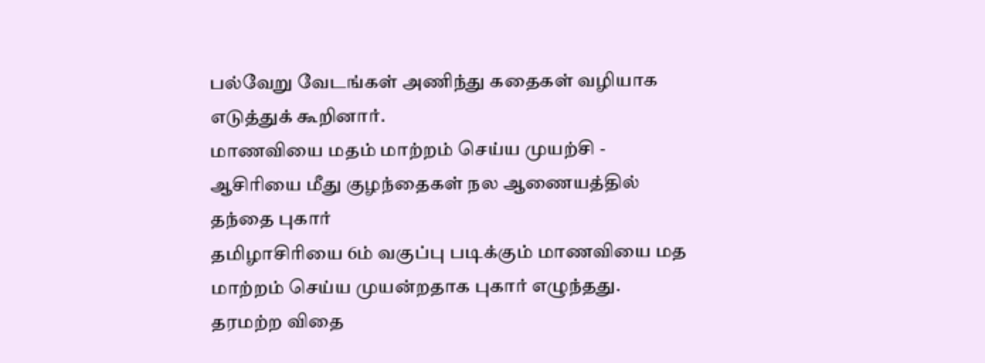பல்வேறு வேடங்கள் அணிந்து கதைகள் வழியாக எடுத்துக் கூறினார்.
மாணவியை மதம் மாற்றம் செய்ய முயற்சி - ஆசிரியை மீது குழந்தைகள் நல ஆணையத்தில் தந்தை புகார்
தமிழாசிரியை 6ம் வகுப்பு படிக்கும் மாணவியை மத மாற்றம் செய்ய முயன்றதாக புகார் எழுந்தது.
தரமற்ற விதை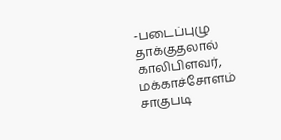-படைப்புழு தாக்குதலால் காலிபிளவர், மக்காச்சோளம் சாகுபடி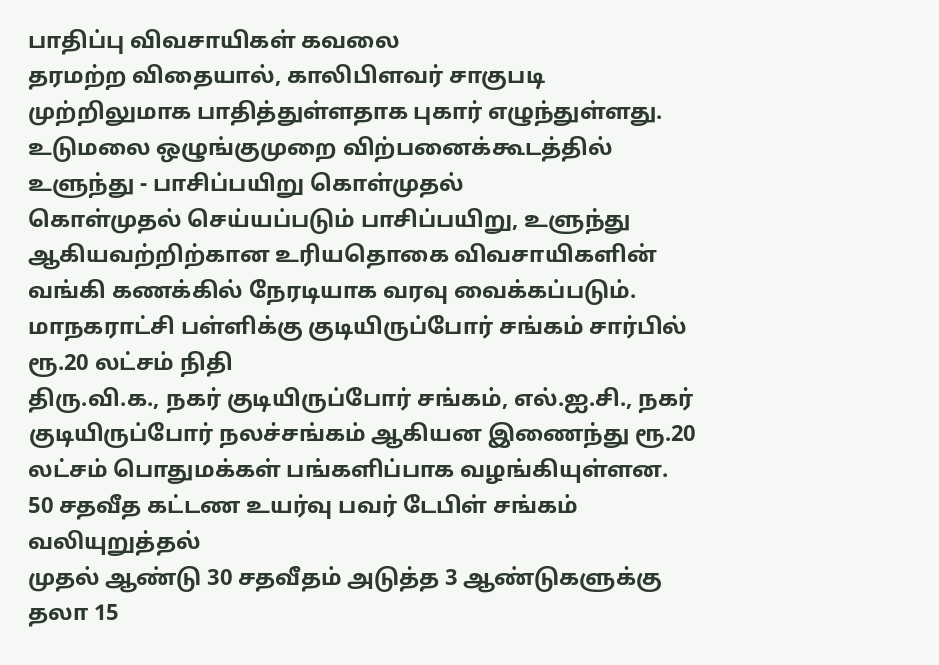பாதிப்பு விவசாயிகள் கவலை
தரமற்ற விதையால், காலிபிளவர் சாகுபடி முற்றிலுமாக பாதித்துள்ளதாக புகார் எழுந்துள்ளது.
உடுமலை ஒழுங்குமுறை விற்பனைக்கூடத்தில் உளுந்து - பாசிப்பயிறு கொள்முதல்
கொள்முதல் செய்யப்படும் பாசிப்பயிறு, உளுந்து ஆகியவற்றிற்கான உரியதொகை விவசாயிகளின் வங்கி கணக்கில் நேரடியாக வரவு வைக்கப்படும்.
மாநகராட்சி பள்ளிக்கு குடியிருப்போர் சங்கம் சார்பில் ரூ.20 லட்சம் நிதி
திரு.வி.க., நகர் குடியிருப்போர் சங்கம், எல்.ஐ.சி., நகர் குடியிருப்போர் நலச்சங்கம் ஆகியன இணைந்து ரூ.20 லட்சம் பொதுமக்கள் பங்களிப்பாக வழங்கியுள்ளன.
50 சதவீத கட்டண உயர்வு பவர் டேபிள் சங்கம் வலியுறுத்தல்
முதல் ஆண்டு 30 சதவீதம் அடுத்த 3 ஆண்டுகளுக்கு தலா 15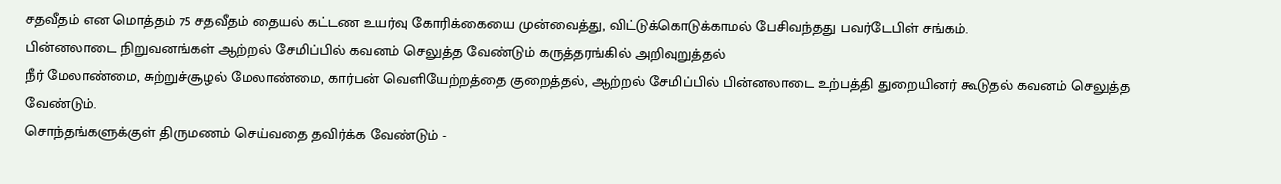சதவீதம் என மொத்தம் 75 சதவீதம் தையல் கட்டண உயர்வு கோரிக்கையை முன்வைத்து, விட்டுக்கொடுக்காமல் பேசிவந்தது பவர்டேபிள் சங்கம்.
பின்னலாடை நிறுவனங்கள் ஆற்றல் சேமிப்பில் கவனம் செலுத்த வேண்டும் கருத்தரங்கில் அறிவுறுத்தல்
நீர் மேலாண்மை, சுற்றுச்சூழல் மேலாண்மை, கார்பன் வெளியேற்றத்தை குறைத்தல், ஆற்றல் சேமிப்பில் பின்னலாடை உற்பத்தி துறையினர் கூடுதல் கவனம் செலுத்த வேண்டும்.
சொந்தங்களுக்குள் திருமணம் செய்வதை தவிர்க்க வேண்டும் -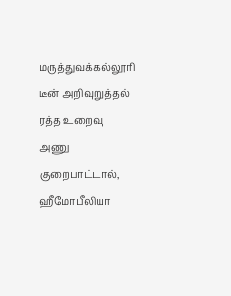மருத்துவக்கல்லூரி டீன் அறிவுறுத்தல்
ரத்த உறைவு அணு குறைபாட்டால், ஹீமோபீலியா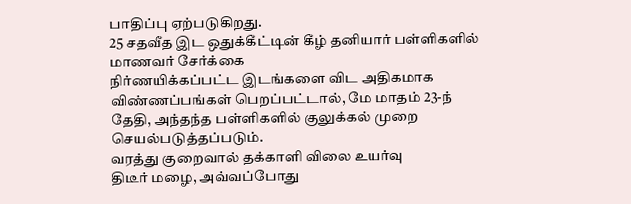பாதிப்பு ஏற்படுகிறது.
25 சதவீத இட ஒதுக்கீட்டின் கீழ் தனியார் பள்ளிகளில் மாணவர் சேர்க்கை
நிர்ணயிக்கப்பட்ட இடங்களை விட அதிகமாக விண்ணப்பங்கள் பெறப்பட்டால், மே மாதம் 23-ந் தேதி, அந்தந்த பள்ளிகளில் குலுக்கல் முறை செயல்படுத்தப்படும்.
வரத்து குறைவால் தக்காளி விலை உயர்வு
திடீர் மழை, அவ்வப்போது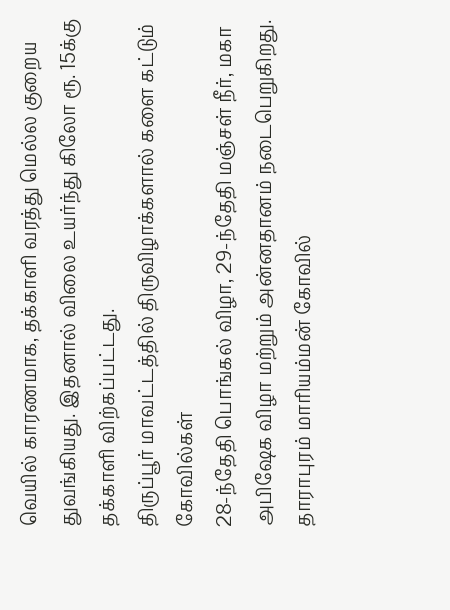வெயில் காரணமாக, தக்காளி வரத்து மெல்ல குறைய துவங்கியது. இதனால் விலை உயர்ந்து கிலோ ரூ. 15க்கு தக்காளி விற்கப்பட்டது.
திருப்பூர் மாவட்டத்தில் திருவிழாக்களால் களை கட்டும் கோவில்கள்
28-ந்தேதி பொங்கல் விழா, 29-ந்தேதி மஞ்சள் நீர், மகா அபிஷேக விழா மற்றும் அன்னதானம் நடைபெறுகிறது.
தாராபுரம் மாரியம்மன் கோவில்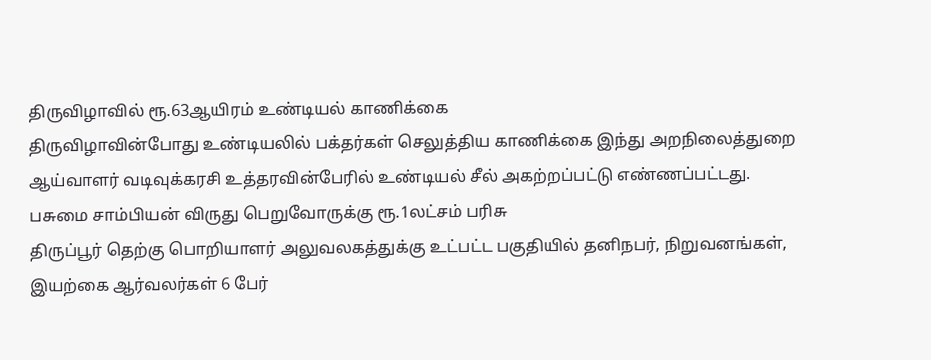திருவிழாவில் ரூ.63ஆயிரம் உண்டியல் காணிக்கை
திருவிழாவின்போது உண்டியலில் பக்தர்கள் செலுத்திய காணிக்கை இந்து அறநிலைத்துறை ஆய்வாளர் வடிவுக்கரசி உத்தரவின்பேரில் உண்டியல் சீல் அகற்றப்பட்டு எண்ணப்பட்டது.
பசுமை சாம்பியன் விருது பெறுவோருக்கு ரூ.1லட்சம் பரிசு
திருப்பூர் தெற்கு பொறியாளர் அலுவலகத்துக்கு உட்பட்ட பகுதியில் தனிநபர், நிறுவனங்கள், இயற்கை ஆர்வலர்கள் 6 பேர்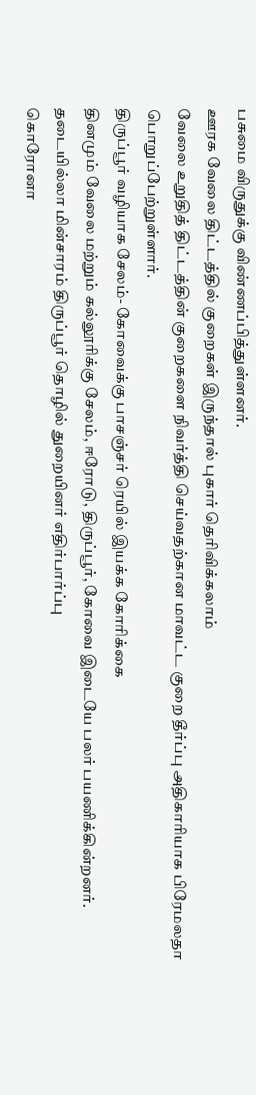பசுமை விருதுக்கு விண்ணப்பித்துள்ளனர்.
ஊரக வேலை திட்டத்தில் குறைகள் இருந்தால் புகார் தெரிவிக்கலாம்
வேலை உறுதித் திட்டத்தின் குறைகளை நிவர்த்தி செய்வதற்கான மாவட்ட குறை தீர்ப்பு அதிகாரியாக பிரேமலதா பொறுப்பேற்றுள்ளார்.
திருப்பூர் வழியாக சேலம்- கோவைக்கு பாசஞ்சர் ரெயில் இயக்க கோரிக்கை
தினமும் வேலை மற்றும் கல்லூரிக்கு சேலம், ஈரோடு, திருப்பூர், கோவை இடையே பலர் பயணிக்கின்றனர்.
தடையில்லா மின்சாரம் திருப்பூர் தொழில் துறையினர் எதிர்பார்ப்பு
கொரோனா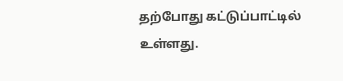தற்போது கட்டுப்பாட்டில் உள்ளது.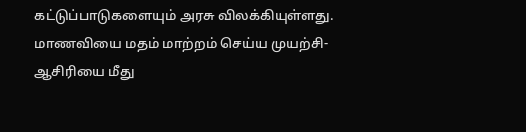கட்டுப்பாடுகளையும் அரசு விலக்கியுள்ளது.
மாணவியை மதம் மாற்றம் செய்ய முயற்சி- ஆசிரியை மீது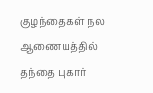குழந்தைகள் நல ஆணையத்தில் தந்தை புகார்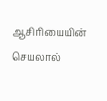ஆசிரியையின் செயலால்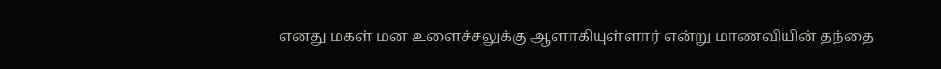எனது மகள் மன உளைச்சலுக்கு ஆளாகியுள்ளார் என்று மாணவியின் தந்தை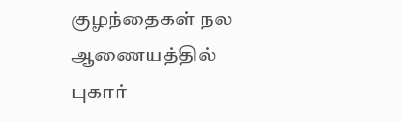குழந்தைகள் நல ஆணையத்தில் புகார்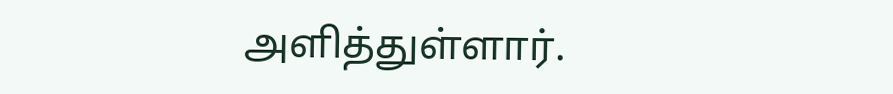அளித்துள்ளார்.